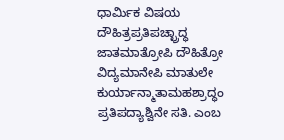ಧಾರ್ಮಿಕ ವಿಷಯ
ದೌಹಿತ್ರಪ್ರತಿಪಚ್ಛ್ರಾದ್ಧ
ಜಾತಮಾತ್ರೋಪಿ ದೌಹಿತ್ರೋ ವಿದ್ಯಮಾನೇಪಿ ಮಾತುಲೇ ಕುರ್ಯಾನ್ಮಾತಾಮಹಶ್ರಾದ್ಧಂ ಪ್ರತಿಪದ್ಯಾಶ್ವಿನೇ ಸತಿ. ಎಂಬ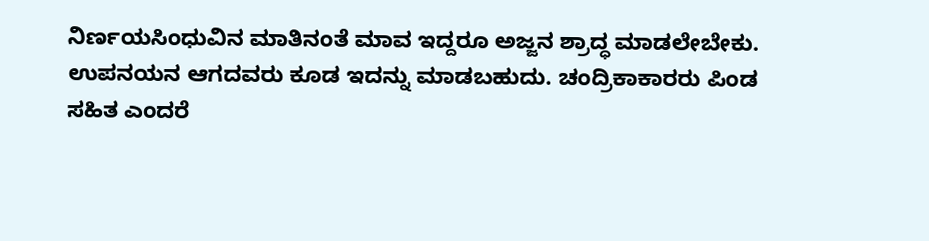ನಿರ್ಣಯಸಿಂಧುವಿನ ಮಾತಿನಂತೆ ಮಾವ ಇದ್ದರೂ ಅಜ್ಜನ ಶ್ರಾದ್ಧ ಮಾಡಲೇಬೇಕು. ಉಪನಯನ ಆಗದವರು ಕೂಡ ಇದನ್ನು ಮಾಡಬಹುದು. ಚಂದ್ರಿಕಾಕಾರರು ಪಿಂಡ ಸಹಿತ ಎಂದರೆ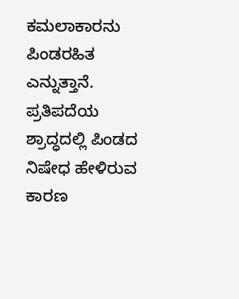ಕಮಲಾಕಾರನು ಪಿಂಡರಹಿತ ಎನ್ನುತ್ತಾನೆ. ಪ್ರತಿಪದೆಯ ಶ್ರಾದ್ಧದಲ್ಲಿ ಪಿಂಡದ ನಿಷೇಧ ಹೇಳಿರುವ ಕಾರಣ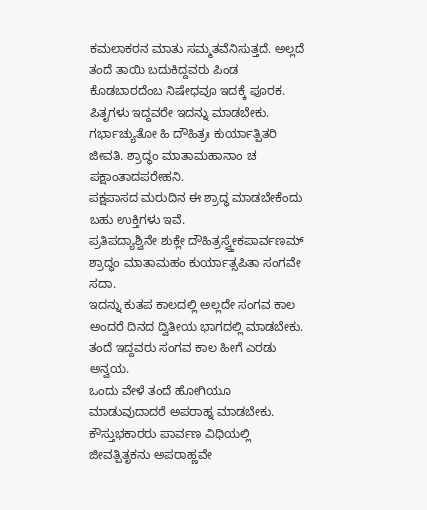ಕಮಲಾಕರನ ಮಾತು ಸಮ್ಮತವೆನಿಸುತ್ತದೆ. ಅಲ್ಲದೆ ತಂದೆ ತಾಯಿ ಬದುಕಿದ್ದವರು ಪಿಂಡ ಕೊಡಬಾರದೆಂಬ ನಿಷೇಧವೂ ಇದಕ್ಕೆ ಪೂರಕ. ಪಿತೃಗಳು ಇದ್ದವರೇ ಇದನ್ನು ಮಾಡಬೇಕು.
ಗರ್ಭಾಚ್ಯುತೋ ಹಿ ದೌಹಿತ್ರಃ ಕುರ್ಯಾತ್ಪಿತರಿ ಜೀವತಿ. ಶ್ರಾದ್ಧಂ ಮಾತಾಮಹಾನಾಂ ಚ ಪಕ್ಷಾಂತಾದಪರೇಹನಿ.
ಪಕ್ಷಪಾಸದ ಮರುದಿನ ಈ ಶ್ರಾದ್ಧ ಮಾಡಬೇಕೆಂದು ಬಹು ಉಕ್ತಿಗಳು ಇವೆ.
ಪ್ರತಿಪದ್ಯಾಶ್ವಿನೇ ಶುಕ್ಲೇ ದೌಹಿತ್ರಸ್ವ್ತೇಕಪಾರ್ವಣಮ್ ಶ್ರಾದ್ಧಂ ಮಾತಾಮಹಂ ಕುರ್ಯಾತ್ಸಪಿತಾ ಸಂಗವೇ ಸದಾ.
ಇದನ್ನು ಕುತಪ ಕಾಲದಲ್ಲಿ ಅಲ್ಲದೇ ಸಂಗವ ಕಾಲ ಅಂದರೆ ದಿನದ ದ್ವಿತೀಯ ಭಾಗದಲ್ಲಿ ಮಾಡಬೇಕು. ತಂದೆ ಇದ್ದವರು ಸಂಗವ ಕಾಲ ಹೀಗೆ ಎರಡು ಅನ್ವಯ.
ಒಂದು ವೇಳೆ ತಂದೆ ಹೋಗಿಯೂ ಮಾಡುವುದಾದರೆ ಅಪರಾಹ್ನ ಮಾಡಬೇಕು.
ಕೌಸ್ತುಭಕಾರರು ಪಾರ್ವಣ ವಿಧಿಯಲ್ಲಿ ಜೀವತ್ಪಿತೃಕನು ಅಪರಾಹ್ಣವೇ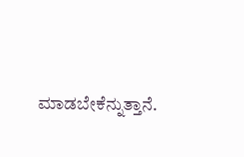ಮಾಡಬೇಕೆನ್ನುತ್ತಾನೆ.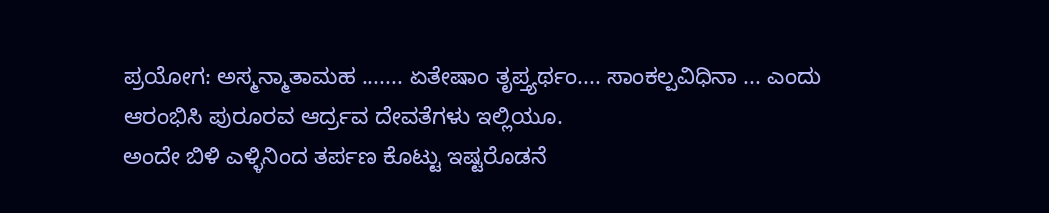ಪ್ರಯೋಗ: ಅಸ್ಮನ್ಮಾತಾಮಹ ....... ಏತೇಷಾಂ ತೃಪ್ತ್ಯರ್ಥಂ.... ಸಾಂಕಲ್ಪವಿಧಿನಾ ... ಎಂದು ಆರಂಭಿಸಿ ಪುರೂರವ ಆರ್ದ್ರವ ದೇವತೆಗಳು ಇಲ್ಲಿಯೂ.
ಅಂದೇ ಬಿಳಿ ಎಳ್ಳಿನಿಂದ ತರ್ಪಣ ಕೊಟ್ಟು ಇಷ್ಟರೊಡನೆ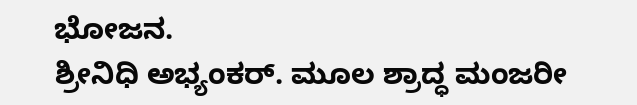ಭೋಜನ.
ಶ್ರೀನಿಧಿ ಅಭ್ಯಂಕರ್. ಮೂಲ ಶ್ರಾದ್ಧ ಮಂಜರೀ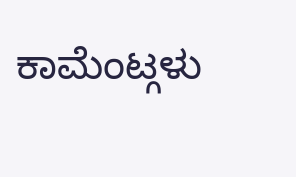ಕಾಮೆಂಟ್ಗಳು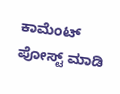ಕಾಮೆಂಟ್ ಪೋಸ್ಟ್ ಮಾಡಿ